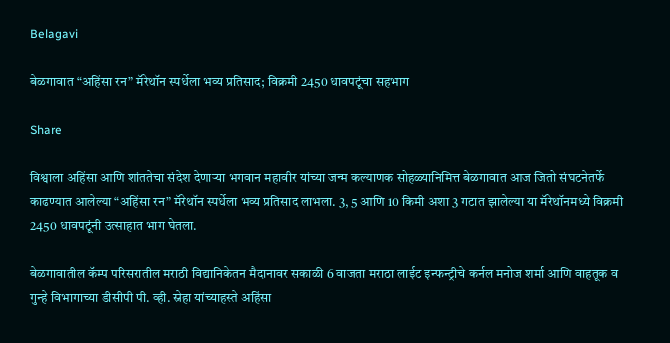Belagavi

बेळगावात “अहिंसा रन” मॅरेथॉन स्पर्धेला भव्य प्रतिसाद; विक्रमी 2450 धावपटूंचा सहभाग

Share

विश्वाला अहिंसा आणि शांततेचा संदेश देणाऱ्या भगवान महावीर यांच्या जन्म कल्याणक सोहळ्यानिमित्त बेळगावात आज जितो संघटनेतर्फे काढण्यात आलेल्या “अहिंसा रन” मॅरेथॉन स्पर्धेला भव्य प्रतिसाद लाभला. 3, 5 आणि 10 किमी अशा 3 गटात झालेल्या या मॅरेथॉनमध्ये विक्रमी 2450 धावपटूंनी उत्साहात भाग घेतला.

बेळगावातील कॅम्प परिसरातील मराठी विद्यानिकेतन मैदानावर सकाळी 6 वाजता मराठा लाईट इन्फन्ट्रीचे कर्नल मनोज शर्मा आणि वाहतूक व गुन्हे विभागाच्या डीसीपी पी. व्ही. स्नेहा यांच्याहस्ते अहिंसा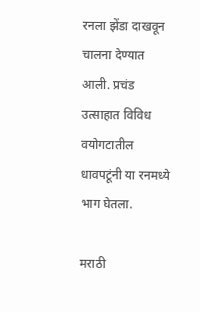रनला झेंडा दाखवून चालना देण्यात आली. प्रचंड उत्साहात विविध वयोगटातील धावपटूंनी या रनमध्ये भाग घेतला.

मराठी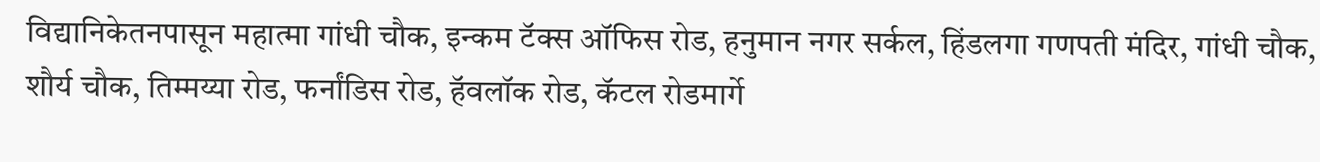विद्यानिकेतनपासून महात्मा गांधी चौक, इन्कम टॅक्स ऑफिस रोड, हनुमान नगर सर्कल, हिंडलगा गणपती मंदिर, गांधी चौक, शौर्य चौक, तिम्मय्या रोड, फर्नांडिस रोड, हॅवलॉक रोड, कॅटल रोडमार्गे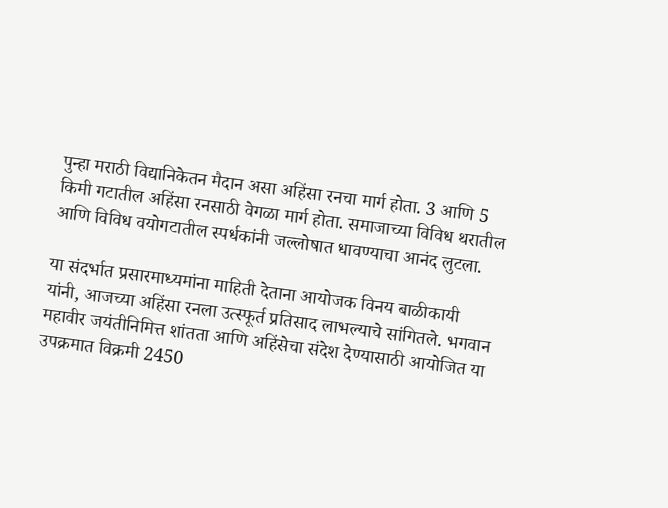पुन्हा मराठी विद्यानिकेतन मैदान असा अहिंसा रनचा मार्ग होता. 3 आणि 5 किमी गटातील अहिंसा रनसाठी वेगळा मार्ग होता. समाजाच्या विविध थरातील आणि विविध वयोगटातील स्पर्धकांनी जल्लोषात धावण्याचा आनंद लुटला.

या संदर्भात प्रसारमाध्यमांना माहिती देताना आयोजक विनय बाळीकायी यांनी, आजच्या अहिंसा रनला उत्स्फूर्त प्रतिसाद लाभल्याचे सांगितले. भगवान महावीर जयंतीनिमित्त शांतता आणि अहिंसेचा संदेश देण्यासाठी आयोजित या उपक्रमात विक्रमी 2450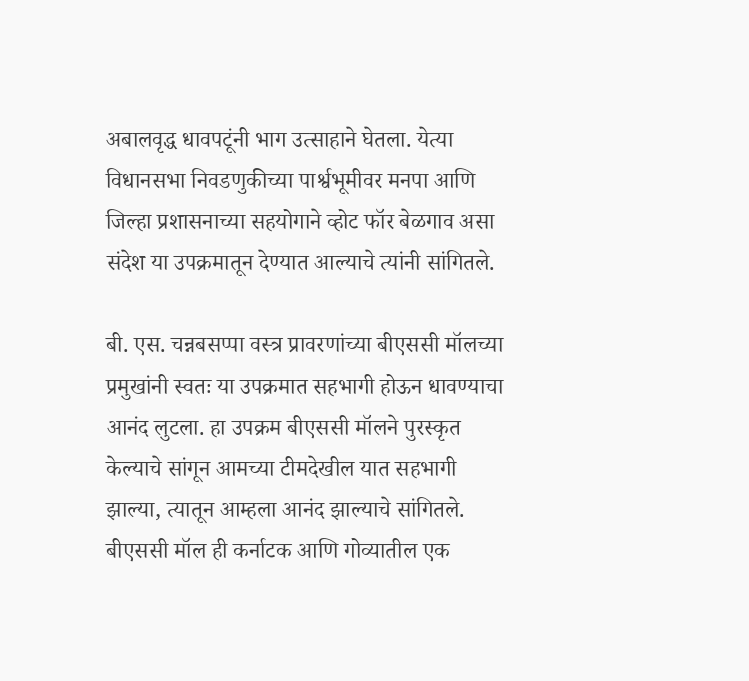अबालवृद्ध धावपटूंनी भाग उत्साहाने घेतला. येत्या विधानसभा निवडणुकीच्या पार्श्वभूमीवर मनपा आणि जिल्हा प्रशासनाच्या सहयोगाने व्होट फॉर बेळगाव असा संदेश या उपक्रमातून देण्यात आल्याचे त्यांनी सांगितले.

बी. एस. चन्नबसप्पा वस्त्र प्रावरणांच्या बीएससी मॉलच्या प्रमुखांनी स्वतः या उपक्रमात सहभागी होऊन धावण्याचा आनंद लुटला. हा उपक्रम बीएससी मॉलने पुरस्कृत केल्याचे सांगून आमच्या टीमदेखील यात सहभागी झाल्या, त्यातून आम्हला आनंद झाल्याचे सांगितले. बीएससी मॉल ही कर्नाटक आणि गोव्यातील एक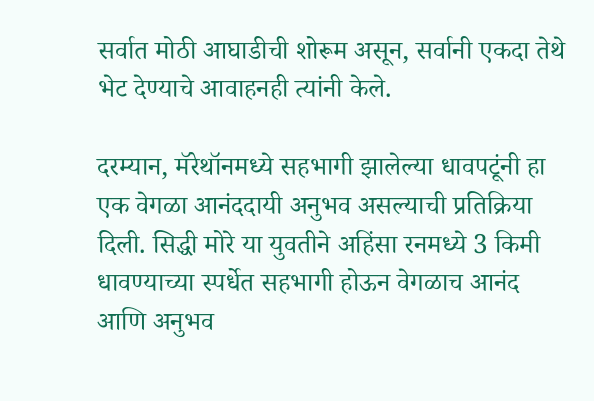सर्वात मोठी आघाडीची शोरूम असून, सर्वानी एकदा तेथे भेट देण्याचे आवाहनही त्यांनी केले.

दरम्यान, मॅरेथॉनमध्ये सहभागी झालेल्या धावपटूंनी हा एक वेगळा आनंददायी अनुभव असल्याची प्रतिक्रिया दिली. सिद्धी मोरे या युवतीने अहिंसा रनमध्ये 3 किमी धावण्याच्या स्पर्धेत सहभागी होऊन वेगळाच आनंद आणि अनुभव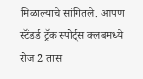मिळाल्याचे सांगितले. आपण स्टॅंडर्ड ट्रॅक स्पोर्ट्स क्लबमध्ये रोज 2 तास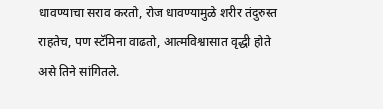धावण्याचा सराव करतो, रोज धावण्यामुळे शरीर तंदुरुस्त राहतेच, पण स्टॅमिना वाढतो, आत्मविश्वासात वृद्धी होते असे तिने सांगितले.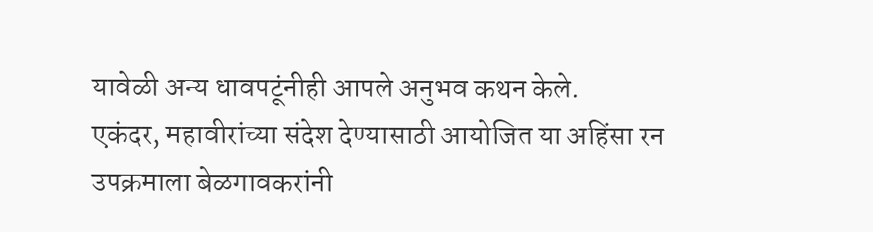यावेळी अन्य धावपटूंनीही आपले अनुभव कथन केले.
एकंदर, महावीरांच्या संदेश देण्यासाठी आयोजित या अहिंसा रन उपक्रमाला बेळगावकरांनी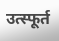उत्स्फूर्त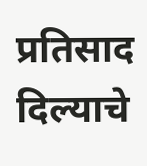प्रतिसाद दिल्याचे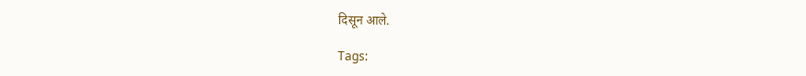दिसून आले.

Tags: